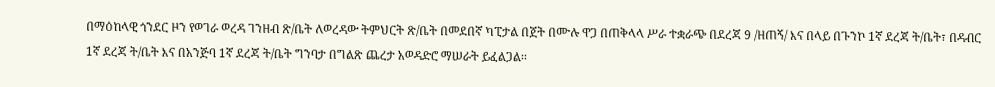በማዕከላዊ ጎንደር ዞን የወገራ ወረዳ ገንዘብ ጽ/ቤት ለወረዳው ትምህርት ጽ/ቤት በመደበኛ ካፒታል በጀት በሙሉ ዋጋ በጠቅላላ ሥራ ተቋራጭ በደረጃ 9 /ዘጠኝ/ እና በላይ በጉንኮ 1ኛ ደረጃ ት/ቤት፣ በዳብር 1ኛ ደረጃ ት/ቤት እና በአንጅባ 1ኛ ደረጃ ት/ቤት ግንባታ በግልጽ ጨረታ አወዳድሮ ማሠራት ይፈልጋል፡፡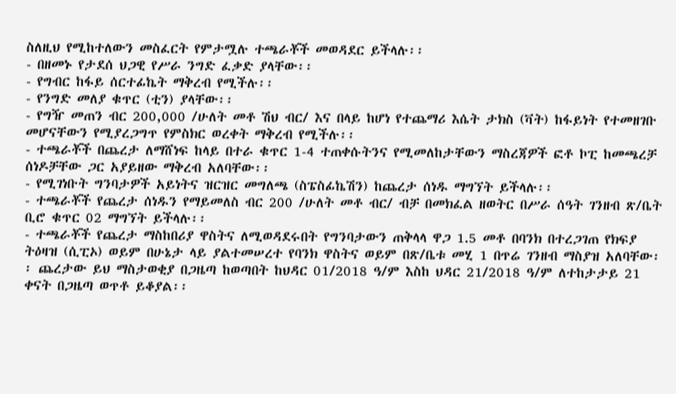ስለዚህ የሚከተለውን መስፈርት የምታሟሉ ተጫራቾች መወዳደር ይችላሉ፡፡
- በዘመኑ የታደሰ ህጋዊ የሥራ ንግድ ፈቃድ ያላቸው፡፡
- የግብር ከፋይ ሰርተፊኬት ማቅረብ የሚችሉ፡፡
- የንግድ መለያ ቁጥር (ቲን) ያላቸው፡፡
- የግዥ መጠን ብር 200,000 /ሁለት መቶ ሽህ ብር/ እና በላይ ከሆነ የተጨማሪ እሴት ታክስ (ቫት) ከፋይነት የተመዘገቡ መሆናቸውን የሚያረጋግጥ የምስክር ወረቀት ማቅረብ የሚችሉ፡፡
- ተጫራቾች በጨረታ ለማሸነፍ ከላይ በተራ ቁጥር 1-4 ተጠቀሱትንና የሚመለከታቸውን ማስረጃዎች ፎቶ ኮፒ ከመጫረቻ ሰነዶቻቸው ጋር አያይዘው ማቅረብ አለባቸው፡፡
- የሚገነቡት ግንባታዎች አይነትና ዝርዝር መግለጫ (ስፔስፊኬሽን) ከጨረታ ሰነዱ ማግኘት ይችላሉ፡፡
- ተጫራቾች የጨረታ ሰነዱን የማይመለስ ብር 200 /ሁለት መቶ ብር/ ብቻ በመክፈል ዘወትር በሥራ ሰዓት ገንዘብ ጽ/ቤት ቢሮ ቁጥር 02 ማግኘት ይችላሉ፡፡
- ተጫራቾች የጨረታ ማስከበሪያ ዋስትና ለሚወዳደሩበት የግንባታውን ጠቅላላ ዋጋ 1.5 መቶ በባንክ በተረጋገጠ የክፍያ ትዕዛዝ (ሲፒኦ) ወይም በሁኔታ ላይ ያልተመሠረተ የባንክ ዋስትና ወይም በጽ/ቤቱ መሂ 1 በጥሬ ገንዘብ ማስያዝ አለባቸው፡፡ ጨረታው ይህ ማስታወቂያ በጋዜጣ ከወጣበት ከህዳር 01/2018 ዓ/ም እስከ ህዳር 21/2018 ዓ/ም ለተከታታይ 21 ቀናት በጋዜጣ ወጥቶ ይቆያል፡፡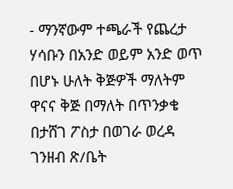- ማንኛውም ተጫራች የጨረታ ሃሳቡን በአንድ ወይም አንድ ወጥ በሆኑ ሁለት ቅጅዎች ማለትም ዋናና ቅጅ በማለት በጥንቃቄ በታሸገ ፖስታ በወገራ ወረዳ ገንዘብ ጽ/ቤት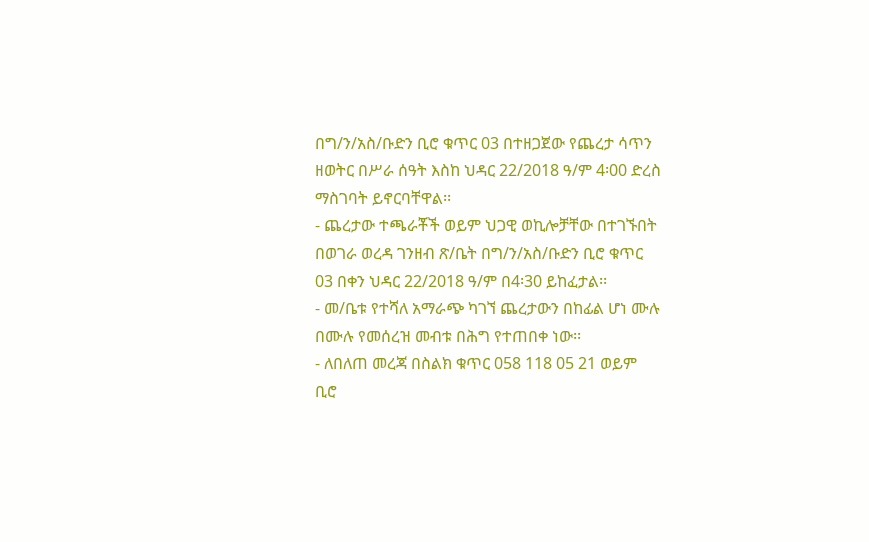በግ/ን/አስ/ቡድን ቢሮ ቁጥር 03 በተዘጋጀው የጨረታ ሳጥን ዘወትር በሥራ ሰዓት እስከ ህዳር 22/2018 ዓ/ም 4፡00 ድረስ ማስገባት ይኖርባቸዋል፡፡
- ጨረታው ተጫራቾች ወይም ህጋዊ ወኪሎቻቸው በተገኙበት በወገራ ወረዳ ገንዘብ ጽ/ቤት በግ/ን/አስ/ቡድን ቢሮ ቁጥር 03 በቀን ህዳር 22/2018 ዓ/ም በ4፡30 ይከፈታል፡፡
- መ/ቤቱ የተሻለ አማራጭ ካገኘ ጨረታውን በከፊል ሆነ ሙሉ በሙሉ የመሰረዝ መብቱ በሕግ የተጠበቀ ነው፡፡
- ለበለጠ መረጃ በስልክ ቁጥር 058 118 05 21 ወይም ቢሮ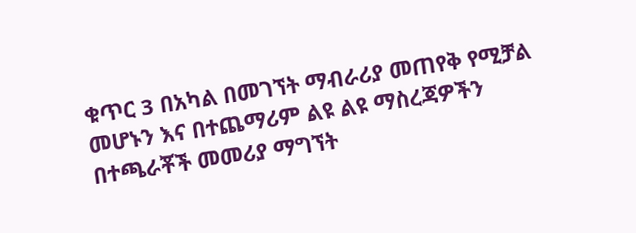ቁጥር 3 በአካል በመገኘት ማብራሪያ መጠየቅ የሚቻል መሆኑን እና በተጨማሪም ልዩ ልዩ ማስረጃዎችን በተጫራቾች መመሪያ ማግኘት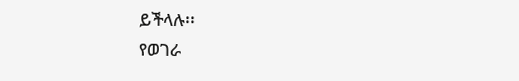ይችላሉ፡፡
የወገራ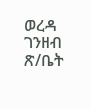ወረዳ ገንዘብ ጽ/ቤት